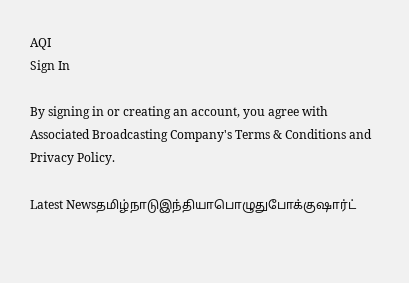AQI
Sign In

By signing in or creating an account, you agree with Associated Broadcasting Company's Terms & Conditions and Privacy Policy.

Latest Newsதமிழ்நாடுஇந்தியாபொழுதுபோக்குஷார்ட்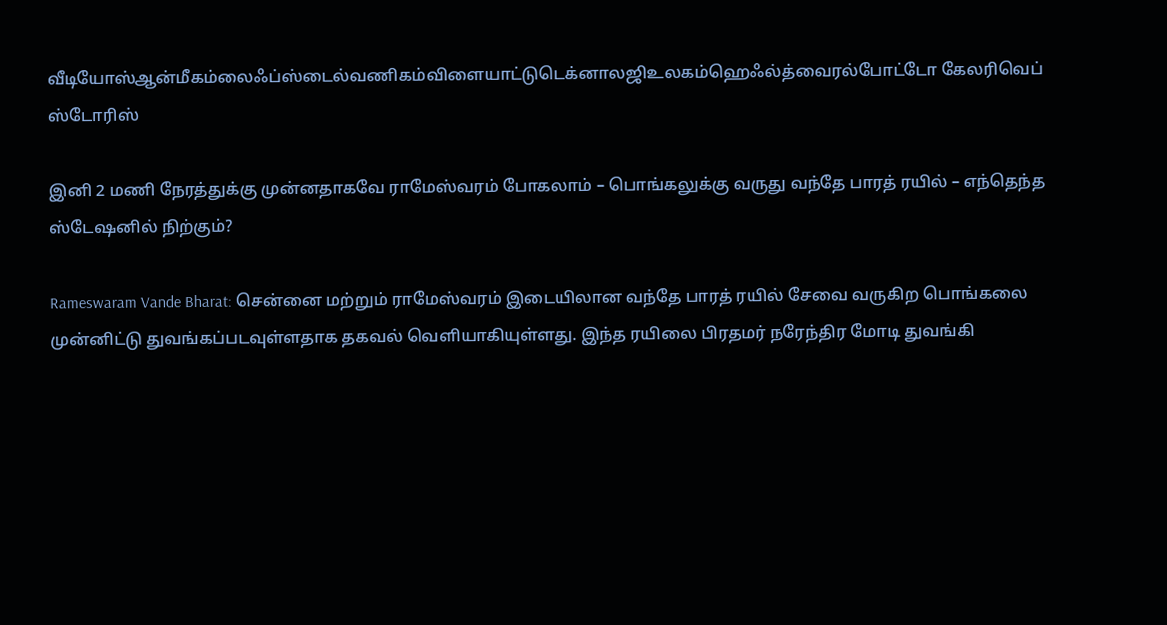வீடியோஸ்ஆன்மீகம்லைஃப்ஸ்டைல்வணிகம்விளையாட்டுடெக்னாலஜிஉலகம்ஹெஃல்த்வைரல்போட்டோ கேலரிவெப் ஸ்டோரிஸ்

இனி 2 மணி நேரத்துக்கு முன்னதாகவே ராமேஸ்வரம் போகலாம் – பொங்கலுக்கு வருது வந்தே பாரத் ரயில் – எந்தெந்த ஸ்டேஷனில் நிற்கும்?

Rameswaram Vande Bharat: சென்னை மற்றும் ராமேஸ்வரம் இடையிலான வந்தே பாரத் ரயில் சேவை வருகிற பொங்கலை முன்னிட்டு துவங்கப்படவுள்ளதாக தகவல் வெளியாகியுள்ளது. இந்த ரயிலை பிரதமர் நரேந்திர மோடி துவங்கி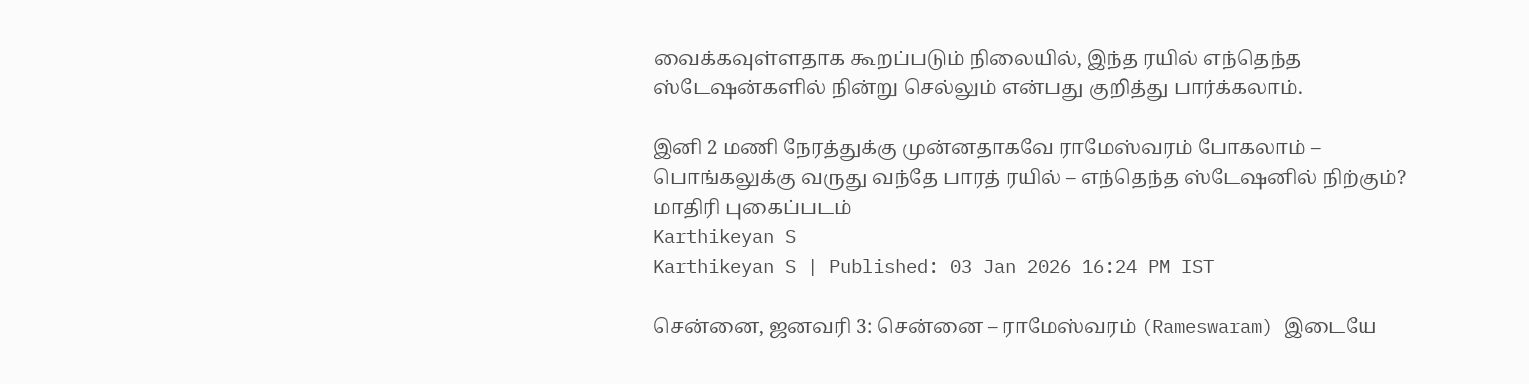வைக்கவுள்ளதாக கூறப்படும் நிலையில், இந்த ரயில் எந்தெந்த ஸ்டேஷன்களில் நின்று செல்லும் என்பது குறித்து பார்க்கலாம்.

இனி 2 மணி நேரத்துக்கு முன்னதாகவே ராமேஸ்வரம் போகலாம் – பொங்கலுக்கு வருது வந்தே பாரத் ரயில் – எந்தெந்த ஸ்டேஷனில் நிற்கும்?
மாதிரி புகைப்படம்
Karthikeyan S
Karthikeyan S | Published: 03 Jan 2026 16:24 PM IST

சென்னை, ஜனவரி 3: சென்னை – ராமேஸ்வரம் (Rameswaram) இடையே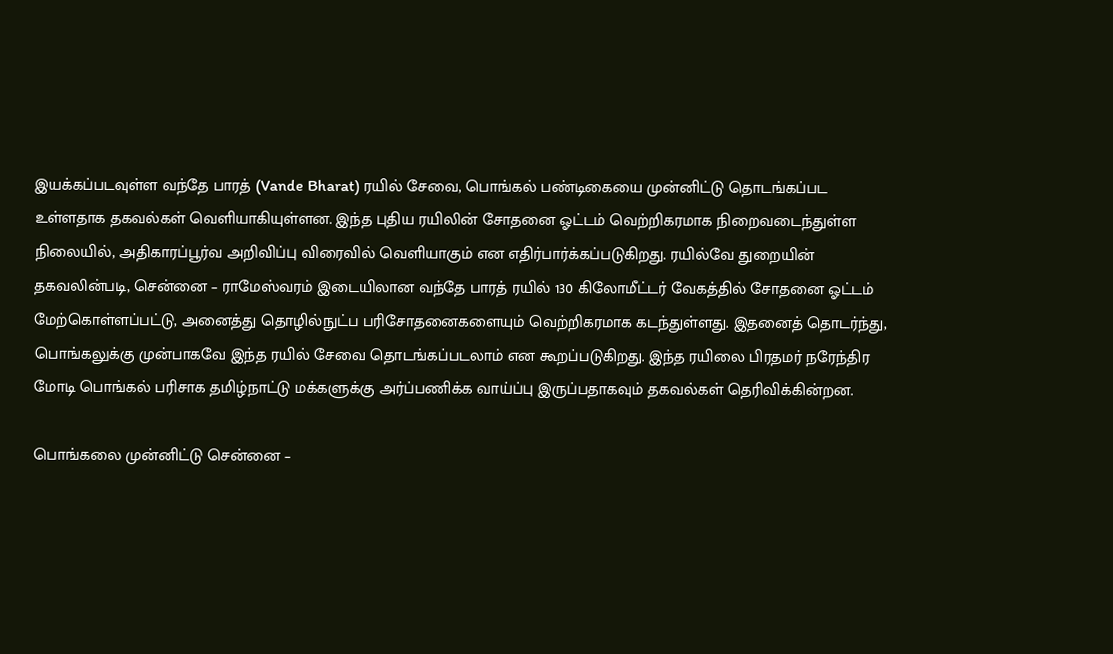இயக்கப்படவுள்ள வந்தே பாரத் (Vande Bharat) ரயில் சேவை, பொங்கல் பண்டிகையை முன்னிட்டு தொடங்கப்பட உள்ளதாக தகவல்கள் வெளியாகியுள்ளன. இந்த புதிய ரயிலின் சோதனை ஓட்டம் வெற்றிகரமாக நிறைவடைந்துள்ள நிலையில், அதிகாரப்பூர்வ அறிவிப்பு விரைவில் வெளியாகும் என எதிர்பார்க்கப்படுகிறது. ரயில்வே துறையின் தகவலின்படி, சென்னை – ராமேஸ்வரம் இடையிலான வந்தே பாரத் ரயில் 130 கிலோமீட்டர் வேகத்தில் சோதனை ஓட்டம் மேற்கொள்ளப்பட்டு, அனைத்து தொழில்நுட்ப பரிசோதனைகளையும் வெற்றிகரமாக கடந்துள்ளது. இதனைத் தொடர்ந்து, பொங்கலுக்கு முன்பாகவே இந்த ரயில் சேவை தொடங்கப்படலாம் என கூறப்படுகிறது. இந்த ரயிலை பிரதமர் நரேந்திர மோடி பொங்கல் பரிசாக தமிழ்நாட்டு மக்களுக்கு அர்ப்பணிக்க வாய்ப்பு இருப்பதாகவும் தகவல்கள் தெரிவிக்கின்றன.

பொங்கலை முன்னிட்டு சென்னை –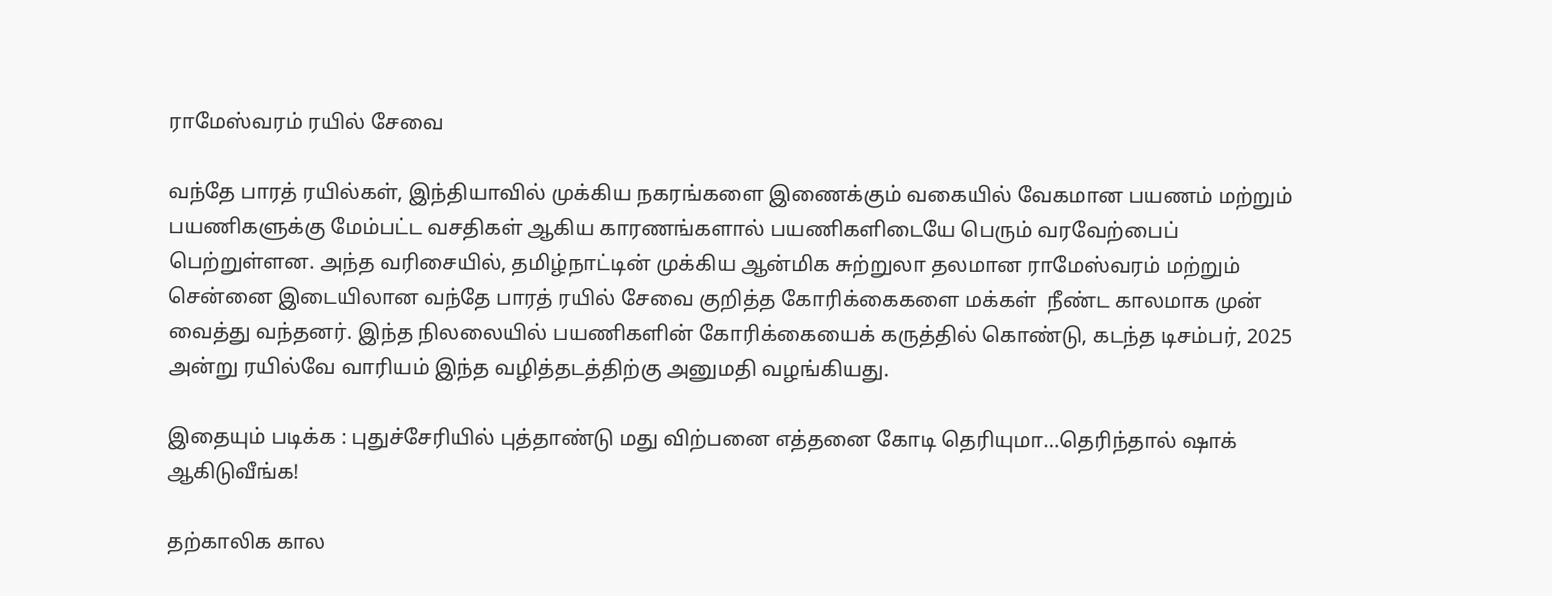ராமேஸ்வரம் ரயில் சேவை

வந்தே பாரத் ரயில்கள், இந்தியாவில் முக்கிய நகரங்களை இணைக்கும் வகையில் வேகமான பயணம் மற்றும் பயணிகளுக்கு மேம்பட்ட வசதிகள் ஆகிய காரணங்களால் பயணிகளிடையே பெரும் வரவேற்பைப் பெற்றுள்ளன. அந்த வரிசையில், தமிழ்நாட்டின் முக்கிய ஆன்மிக சுற்றுலா தலமான ராமேஸ்வரம் மற்றும் சென்னை இடையிலான வந்தே பாரத் ரயில் சேவை குறித்த கோரிக்கைகளை மக்கள்  நீண்ட காலமாக முன் வைத்து வந்தனர். இந்த நிலலையில் பயணிகளின் கோரிக்கையைக் கருத்தில் கொண்டு, கடந்த டிசம்பர், 2025 அன்று ரயில்வே வாரியம் இந்த வழித்தடத்திற்கு அனுமதி வழங்கியது.

இதையும் படிக்க : புதுச்சேரியில் புத்தாண்டு மது விற்பனை எத்தனை கோடி தெரியுமா…தெரிந்தால் ஷாக் ஆகிடுவீங்க!

தற்காலிக கால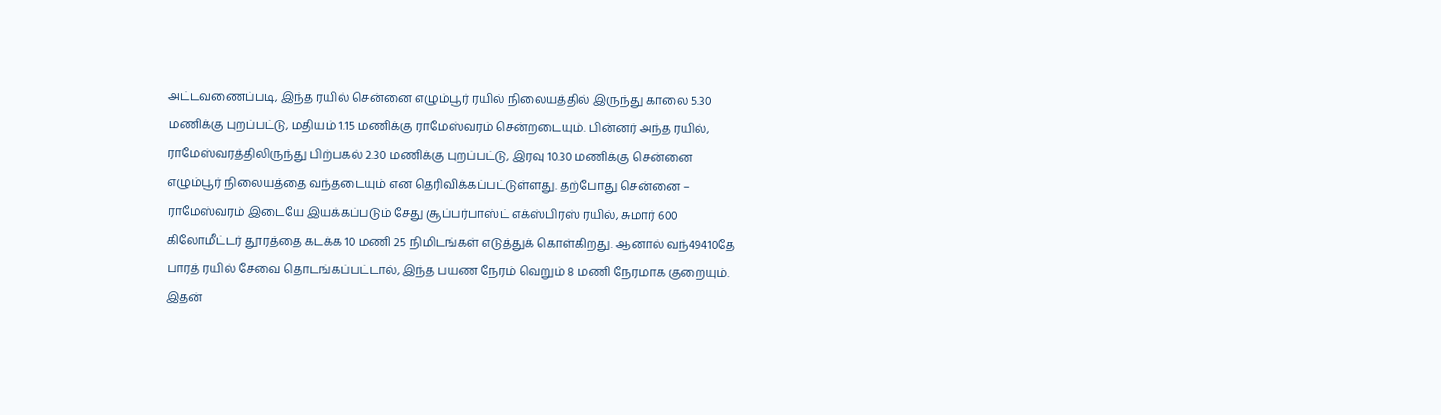அட்டவணைப்படி, இந்த ரயில் சென்னை எழும்பூர் ரயில் நிலையத்தில் இருந்து காலை 5.30 மணிக்கு புறப்பட்டு, மதியம் 1.15 மணிக்கு ராமேஸ்வரம் சென்றடையும். பின்னர் அந்த ரயில், ராமேஸ்வரத்திலிருந்து பிற்பகல் 2.30 மணிக்கு புறப்பட்டு, இரவு 10.30 மணிக்கு சென்னை எழும்பூர் நிலையத்தை வந்தடையும் என தெரிவிக்கப்பட்டுள்ளது. தற்போது சென்னை – ராமேஸ்வரம் இடையே இயக்கப்படும் சேது சூப்பர்பாஸ்ட் எக்ஸ்பிரஸ் ரயில், சுமார் 600 கிலோமீட்டர் தூரத்தை கடக்க 10 மணி 25 நிமிடங்கள் எடுத்துக் கொள்கிறது. ஆனால் வந்49410தே பாரத் ரயில் சேவை தொடங்கப்பட்டால், இந்த பயண நேரம் வெறும் 8 மணி நேரமாக குறையும். இதன்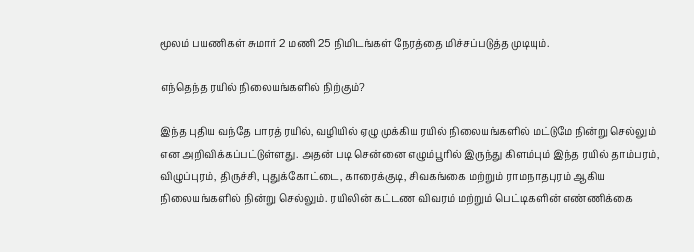மூலம் பயணிகள் சுமார் 2 மணி 25 நிமிடங்கள் நேரத்தை மிச்சப்படுத்த முடியும்.

எந்தெந்த ரயில் நிலையங்களில் நிற்கும்?

இந்த புதிய வந்தே பாரத் ரயில், வழியில் ஏழு முக்கிய ரயில் நிலையங்களில் மட்டுமே நின்று செல்லும் என அறிவிக்கப்பட்டுள்ளது. அதன் படி சென்னை எழும்பூரில் இருந்து கிளம்பும் இந்த ரயில் தாம்பரம், விழுப்புரம், திருச்சி, புதுக்கோட்டை, காரைக்குடி, சிவகங்கை மற்றும் ராமநாதபுரம் ஆகிய நிலையங்களில் நின்று செல்லும். ரயிலின் கட்டண விவரம் மற்றும் பெட்டிகளின் எண்ணிக்கை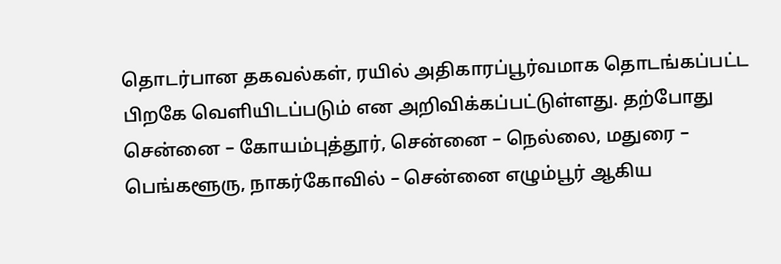தொடர்பான தகவல்கள், ரயில் அதிகாரப்பூர்வமாக தொடங்கப்பட்ட பிறகே வெளியிடப்படும் என அறிவிக்கப்பட்டுள்ளது. தற்போது சென்னை – கோயம்புத்தூர், சென்னை – நெல்லை, மதுரை – பெங்களூரு, நாகர்கோவில் – சென்னை எழும்பூர் ஆகிய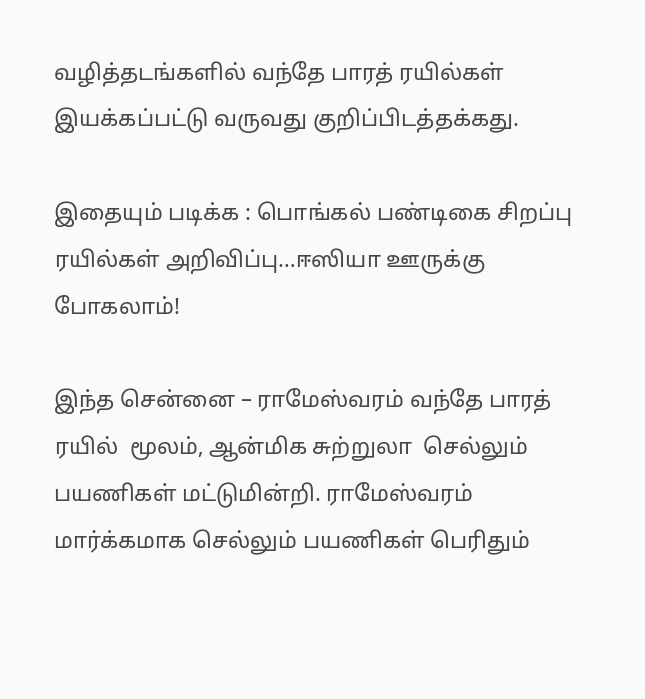வழித்தடங்களில் வந்தே பாரத் ரயில்கள் இயக்கப்பட்டு வருவது குறிப்பிடத்தக்கது.

இதையும் படிக்க : பொங்கல் பண்டிகை சிறப்பு ரயில்கள் அறிவிப்பு…ஈஸியா ஊருக்கு போகலாம்!

இந்த சென்னை – ராமேஸ்வரம் வந்தே பாரத் ரயில்  மூலம், ஆன்மிக சுற்றுலா  செல்லும் பயணிகள் மட்டுமின்றி. ராமேஸ்வரம் மார்க்கமாக செல்லும் பயணிகள் பெரிதும்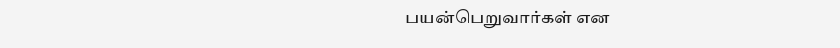பயன்பெறுவார்கள் என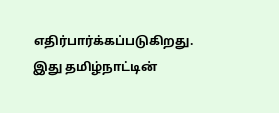எதிர்பார்க்கப்படுகிறது. இது தமிழ்நாட்டின்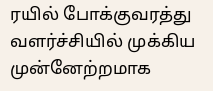ரயில் போக்குவரத்து வளர்ச்சியில் முக்கிய முன்னேற்றமாக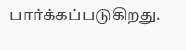பார்க்கப்படுகிறது.